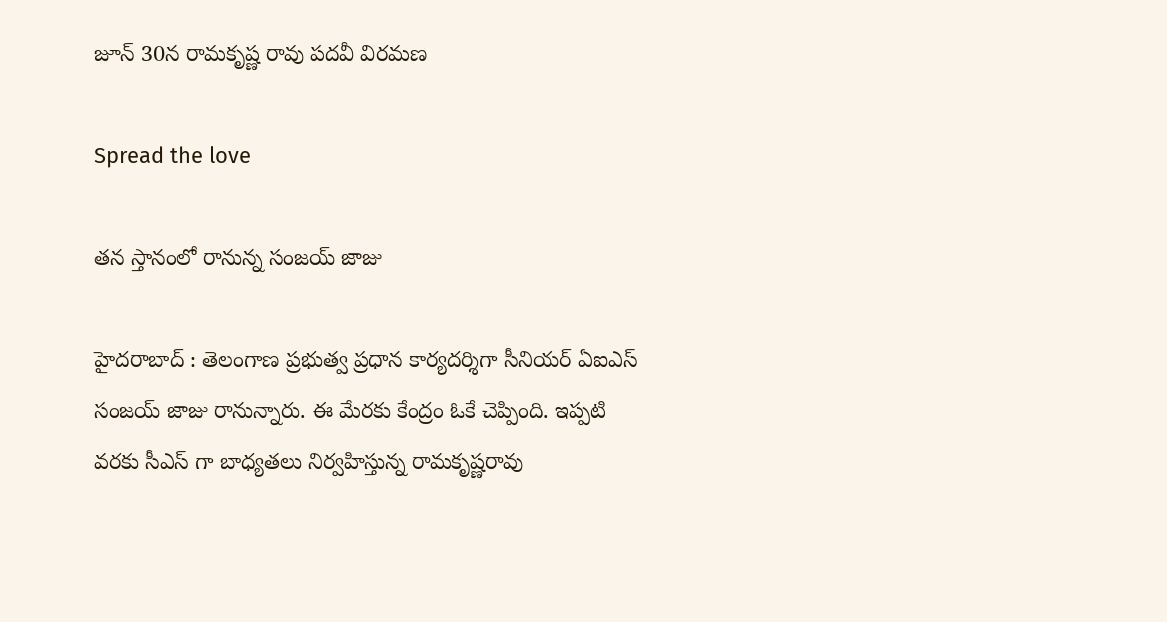జూన్ 30న రామ‌కృష్ణ రావు ప‌ద‌వీ విర‌మ‌ణ

Spread the love

త‌న స్తానంలో రానున్న సంజ‌య్ జాజు

హైద‌రాబాద్ : తెలంగాణ ప్ర‌భుత్వ ప్ర‌ధాన కార్య‌ద‌ర్శిగా సీనియ‌ర్ ఏఐఎస్ సంజ‌య్ జాజు రానున్నారు. ఈ మేర‌కు కేంద్రం ఓకే చెప్పింది. ఇప్ప‌టి వ‌ర‌కు సీఎస్ గా బాధ్య‌త‌లు నిర్వ‌హిస్తున్న రామ‌కృష్ణ‌రావు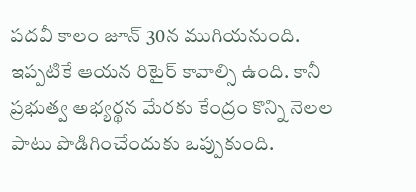ప‌ద‌వీ కాలం జూన్ 30న ముగియ‌నుంది. ఇప్ప‌టికే ఆయ‌న రిటైర్ కావాల్సి ఉంది. కానీ ప్ర‌భుత్వ అభ్య‌ర్థ‌న మేర‌కు కేంద్రం కొన్ని నెల‌ల పాటు పొడిగించేందుకు ఒప్పుకుంది.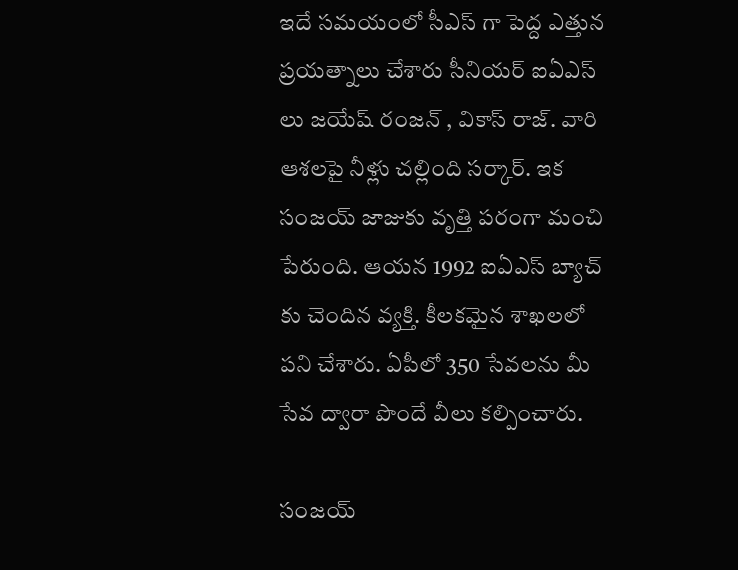ఇదే స‌మ‌యంలో సీఎస్ గా పెద్ద ఎత్తున ప్ర‌య‌త్నాలు చేశారు సీనియ‌ర్ ఐఏఎస్ లు జ‌యేష్ రంజ‌న్ , వికాస్ రాజ్. వారి ఆశ‌ల‌పై నీళ్లు చ‌ల్లింది స‌ర్కార్. ఇక సంజ‌య్ జాజుకు వృత్తి ప‌రంగా మంచి పేరుంది. ఆయ‌న 1992 ఐఏఎస్ బ్యాచ్ కు చెందిన వ్య‌క్తి. కీల‌క‌మైన శాఖ‌ల‌లో ప‌ని చేశారు. ఏపీలో 350 సేవ‌లను మీ సేవ ద్వారా పొందే వీలు క‌ల్పించారు.

సంజయ్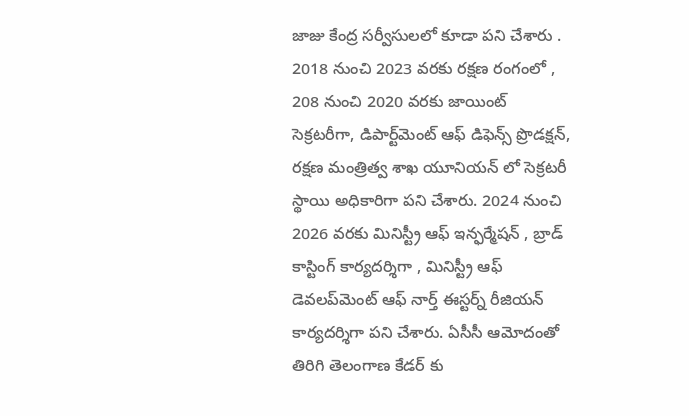జాజు కేంద్ర స‌ర్వీసుల‌లో కూడా ప‌ని చేశారు . 2018 నుంచి 2023 వ‌ర‌కు ర‌క్ష‌ణ రంగంలో , 208 నుంచి 2020 వ‌ర‌కు జాయింట్ సెక్రట‌రీగా, డిపార్ట్‌మెంట్ ఆఫ్ డిఫెన్స్ ప్రొడక్షన్, రక్షణ మంత్రిత్వ శాఖ యూనియన్ లో సెక్రటరీ స్థాయి అధికారిగా ప‌ని చేశారు. 2024 నుంచి 2026 వ‌ర‌కు మినిస్ట్రీ ఆఫ్ ఇన్ఫ‌ర్మేష‌న్ , బ్రాడ్ కాస్టింగ్ కార్య‌ద‌ర్శిగా , మినిస్ట్రీ ఆఫ్ డెవలప్‌మెంట్ ఆఫ్ నార్త్ ఈస్టర్న్ రీజియన్ కార్య‌ద‌ర్శిగా ప‌ని చేశారు. ఏసీసీ ఆమోదంతో తిరిగి తెలంగాణ కేడ‌ర్ కు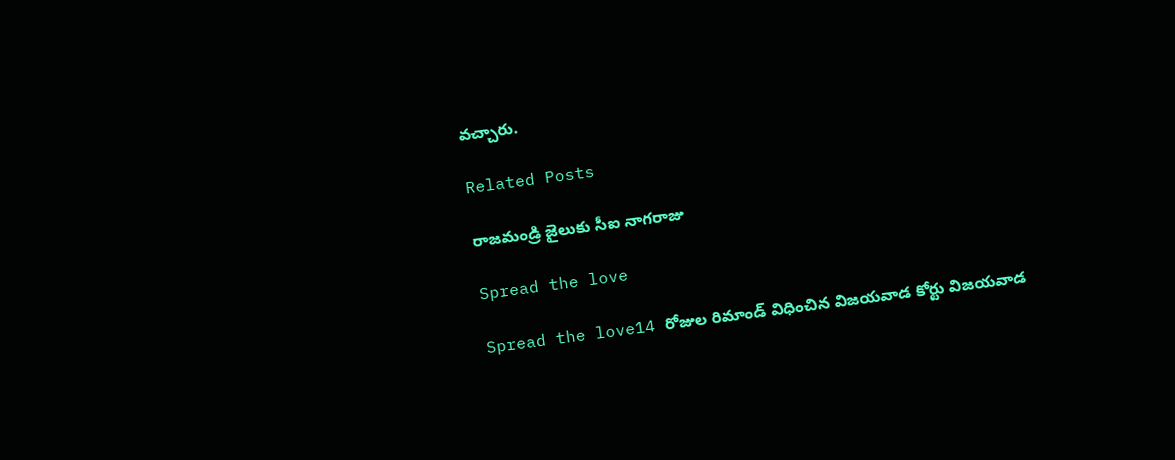వ‌చ్చారు.

Related Posts

రాజమండ్రి జైలుకు సీఐ నాగరాజు

Spread the love

Spread the love14 రోజుల రిమాండ్ విధించిన విజయవాడ కోర్టు విజ‌య‌వాడ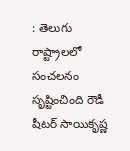: తెలుగు రాష్ట్రాల‌లో సంచ‌ల‌నం సృష్టించింది రౌడీ షీట‌ర్ సాయికృష్ణ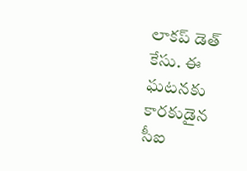లాక‌ప్ డెత్ కేసు. ఈ ఘ‌ట‌న‌కు కార‌కుడైన సీఐ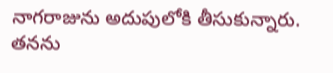నాగ‌రాజును అదుపులోకి తీసుకున్నారు. త‌న‌ను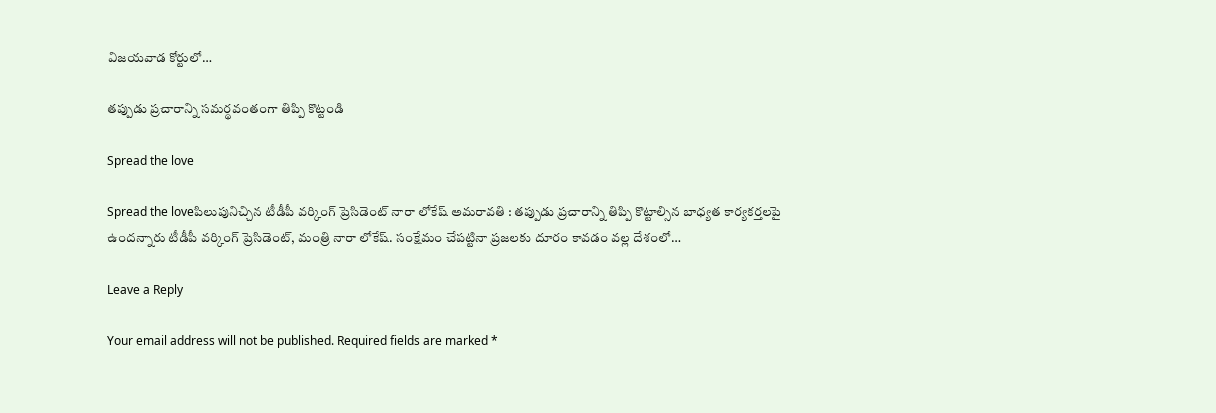విజ‌య‌వాడ కోర్టులో…

తప్పుడు ప్రచారాన్ని సమర్థవంతంగా తిప్పి కొట్టండి

Spread the love

Spread the loveపిలుపునిచ్చిన టీడీపీ వ‌ర్కింగ్ ప్రెసిడెంట్ నారా లోకేష్ అమ‌రావ‌తి : త‌ప్పుడు ప్ర‌చారాన్ని తిప్పి కొట్టాల్సిన బాధ్య‌త కార్య‌క‌ర్త‌ల‌పై ఉంద‌న్నారు టీడీపీ వ‌ర్కింగ్ ప్రెసిడెంట్, మంత్రి నారా లోకేష్. సంక్షేమం చేపట్టినా ప్రజలకు దూరం కావడం వల్ల దేశంలో…

Leave a Reply

Your email address will not be published. Required fields are marked *